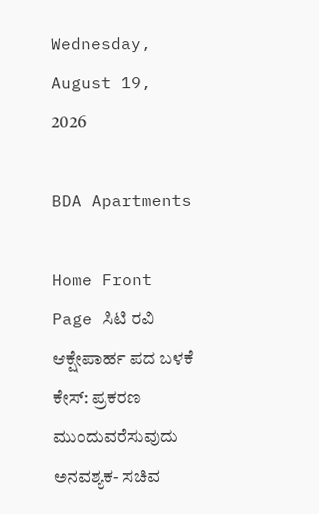Wednesday, August 19, 2026

BDA Apartments

Home Front Page ಸಿಟಿ ರವಿ ಆಕ್ಷೇಪಾರ್ಹ ಪದ ಬಳಕೆ ಕೇಸ್: ಪ್ರಕರಣ ಮುಂದುವರೆಸುವುದು ಅನವಶ್ಯಕ- ಸಚಿವ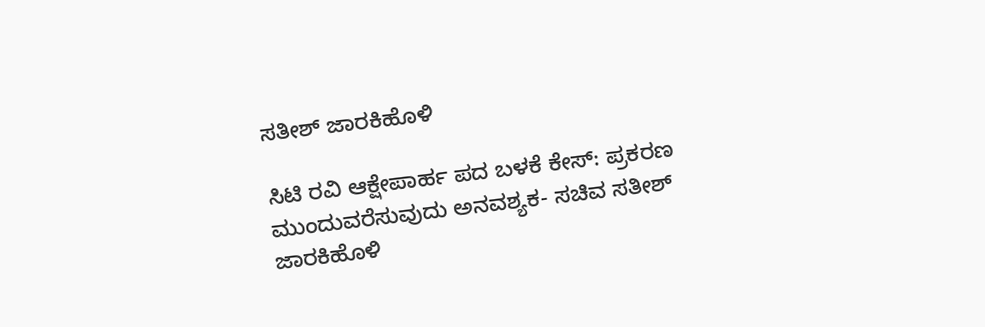ಸತೀಶ್ ಜಾರಕಿಹೊಳಿ

ಸಿಟಿ ರವಿ ಆಕ್ಷೇಪಾರ್ಹ ಪದ ಬಳಕೆ ಕೇಸ್: ಪ್ರಕರಣ ಮುಂದುವರೆಸುವುದು ಅನವಶ್ಯಕ- ಸಚಿವ ಸತೀಶ್ ಜಾರಕಿಹೊಳಿ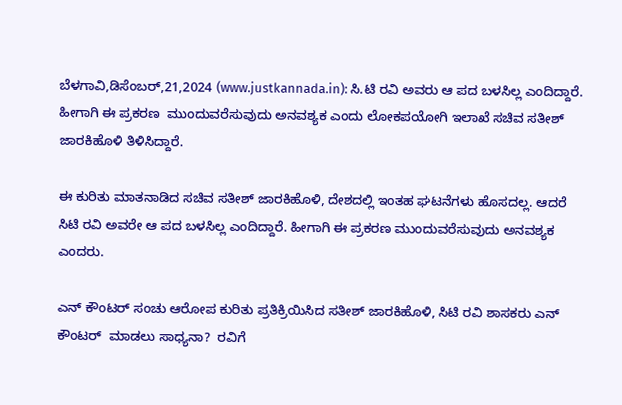ಬೆಳಗಾವಿ,ಡಿಸೆಂಬರ್,21,2024 (www.justkannada.in): ಸಿ.ಟಿ ರವಿ ಅವರು ಆ ಪದ ಬಳಸಿಲ್ಲ ಎಂದಿದ್ದಾರೆ. ಹೀಗಾಗಿ ಈ ಪ್ರಕರಣ  ಮುಂದುವರೆಸುವುದು ಅನವಶ್ಯಕ ಎಂದು ಲೋಕಪಯೋಗಿ ಇಲಾಖೆ ಸಚಿವ ಸತೀಶ್ ಜಾರಕಿಹೊಳಿ ತಿಳಿಸಿದ್ದಾರೆ.

ಈ ಕುರಿತು ಮಾತನಾಡಿದ ಸಚಿವ ಸತೀಶ್ ಜಾರಕಿಹೊಳಿ, ದೇಶದಲ್ಲಿ ಇಂತಹ ಘಟನೆಗಳು ಹೊಸದಲ್ಲ. ಆದರೆ ಸಿಟಿ ರವಿ ಅವರೇ ಆ ಪದ ಬಳಸಿಲ್ಲ ಎಂದಿದ್ದಾರೆ. ಹೀಗಾಗಿ ಈ ಪ್ರಕರಣ ಮುಂದುವರೆಸುವುದು ಅನವಶ್ಯಕ ಎಂದರು.

ಎನ್ ಕೌಂಟರ್ ಸಂಚು ಆರೋಪ ಕುರಿತು ಪ್ರತಿಕ್ರಿಯಿಸಿದ ಸತೀಶ್ ಜಾರಕಿಹೊಳಿ, ಸಿಟಿ ರವಿ ಶಾಸಕರು ಎನ್ ಕೌಂಟರ್  ಮಾಡಲು ಸಾಧ್ಯನಾ?  ರವಿಗೆ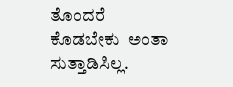ತೊಂದರೆ ಕೊಡಬೇಕು  ಅಂತಾ ಸುತ್ತಾಡಿಸಿಲ್ಲ.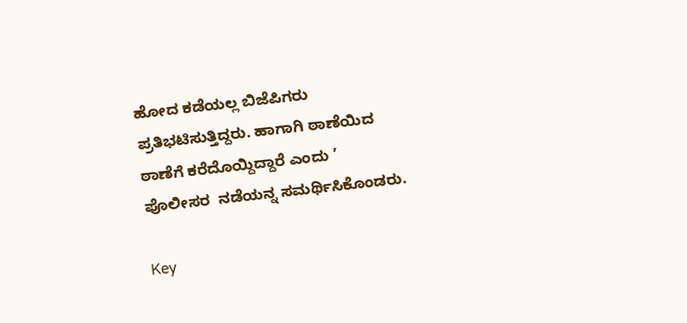ಹೋದ ಕಡೆಯಲ್ಲ ಬಿಜೆಪಿಗರು ಪ್ರತಿಭಟಿಸುತ್ತಿದ್ದರು. ಹಾಗಾಗಿ ಠಾಣೆಯಿದ ಠಾಣೆಗೆ ಕರೆದೊಯ್ದಿದ್ದಾರೆ ಎಂದು ’ ಪೊಲೀಸರ  ನಡೆಯನ್ನ ಸಮರ್ಥಿಸಿಕೊಂಡರು.

Key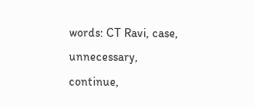words: CT Ravi, case, unnecessary, continue,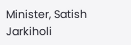Minister, Satish Jarkiholi